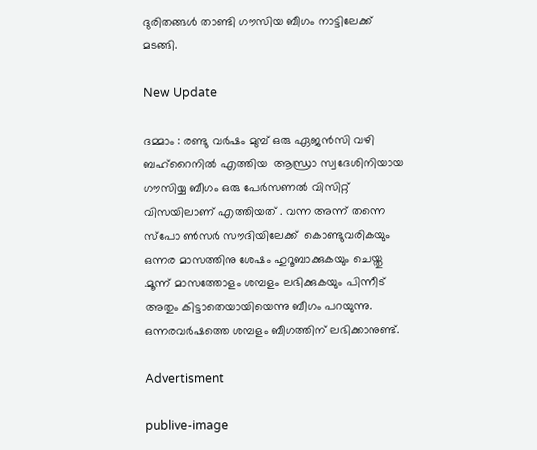ദുരിതങ്ങള്‍ താണ്ടി ഗൗസിയ ബീഗം നാട്ടിലേക്ക് മടങ്ങി.

New Update

ദമ്മാം : രണ്ടു വർഷം മുമ്പ് ഒരു ഏജൻസി വഴി ബഹ്‌റൈനിൽ എത്തിയ  ആന്ധ്രാ സ്വദേശിനിയായ ഗൗസിയ്യ ബീഗം ഒരു പേർസണൽ വിസിറ്റ് വിസയിലാണ് എത്തിയത് . വന്ന അന്ന് തന്നെ സ്‌പോ ൺസർ സൗദിയിലേക്ക്  കൊണ്ടുവരികയും ഒന്നര മാസത്തിനു ശേഷം ഹുറൂബാക്കുകയും ചെയ്തു .മൂന്ന് മാസത്തോളം ശമ്പളം ലഭിക്കുകയും പിന്നീട് അതും കിട്ടാതെയായിയെന്നു ബീഗം പറയുന്നു. ഒന്നരവര്‍ഷത്തെ ശമ്പളം ബീഗത്തിന് ലഭിക്കാനുണ്ട്.

Advertisment

publive-image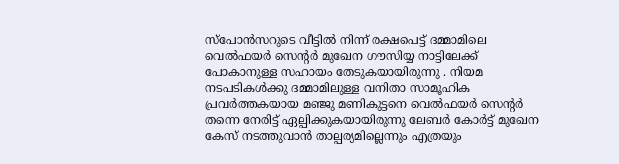സ്പോന്‍സറുടെ വീട്ടില്‍ നിന്ന് രക്ഷപെട്ട് ദമ്മാമിലെ വെൽഫയർ സെന്റർ മുഖേന ഗൗസിയ്യ നാട്ടിലേക്ക് പോകാനുള്ള സഹായം തേടുകയായിരുന്നു . നിയമ നടപടികൾക്കു ദമ്മാമിലുള്ള വനിതാ സാമൂഹിക പ്രവർത്തകയായ മഞ്ജു മണികുട്ടനെ വെൽഫയർ സെന്റർ തന്നെ നേരിട്ട് ഏല്പിക്കുകയായിരുന്നു ലേബർ കോർട്ട് മുഖേന കേസ് നടത്തുവാൻ താല്പര്യമില്ലെന്നും എത്രയും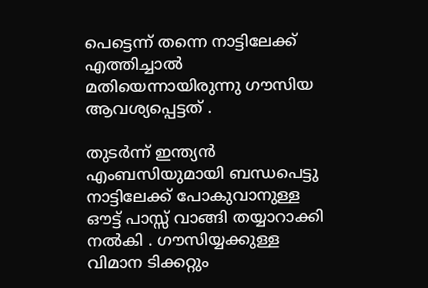പെട്ടെന്ന് തന്നെ നാട്ടിലേക്ക് എത്തിച്ചാൽ മതിയെന്നായിരുന്നു ഗൗസിയ ആവശ്യപ്പെട്ടത് .

തുടർന്ന് ഇന്ത്യൻ എംബസിയുമായി ബന്ധപെട്ടു  നാട്ടിലേക്ക് പോകുവാനുള്ള ഔട്ട് പാസ്സ് വാങ്ങി തയ്യാറാക്കി നൽകി . ഗൗസിയ്യക്കുള്ള   വിമാന ടിക്കറ്റും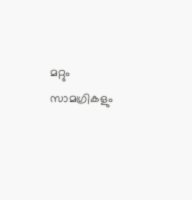മറ്റും  സാമഗ്രികളും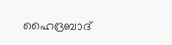ഹൈദ്രബാദ്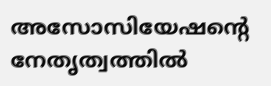അസോസിയേഷന്റെ നേതൃത്വത്തിൽ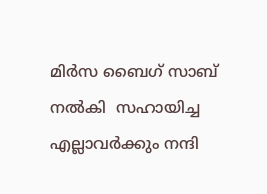മിർസ ബൈഗ് സാബ് നല്‍കി  സഹായിച്ച എല്ലാവര്‍ക്കും നന്ദി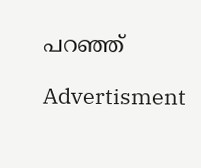പറഞ്ഞ്

Advertisment